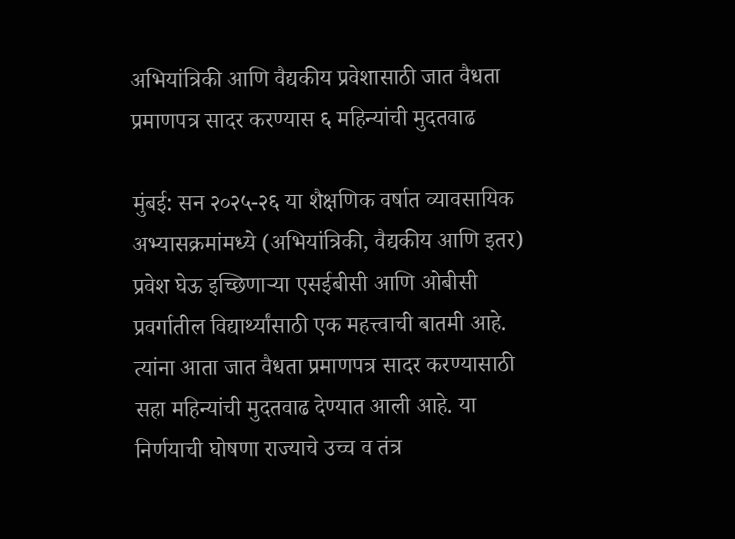अभियांत्रिकी आणि वैद्यकीय प्रवेशासाठी जात वैधता प्रमाणपत्र सादर करण्यास ६ महिन्यांची मुदतवाढ

मुंबई: सन २०२५-२६ या शैक्षणिक वर्षात व्यावसायिक अभ्यासक्रमांमध्ये (अभियांत्रिकी, वैद्यकीय आणि इतर) प्रवेश घेऊ इच्छिणाऱ्या एसईबीसी आणि ओबीसी प्रवर्गातील विद्यार्थ्यांसाठी एक महत्त्वाची बातमी आहे. त्यांना आता जात वैधता प्रमाणपत्र सादर करण्यासाठी सहा महिन्यांची मुदतवाढ देण्यात आली आहे. या निर्णयाची घोषणा राज्याचे उच्च व तंत्र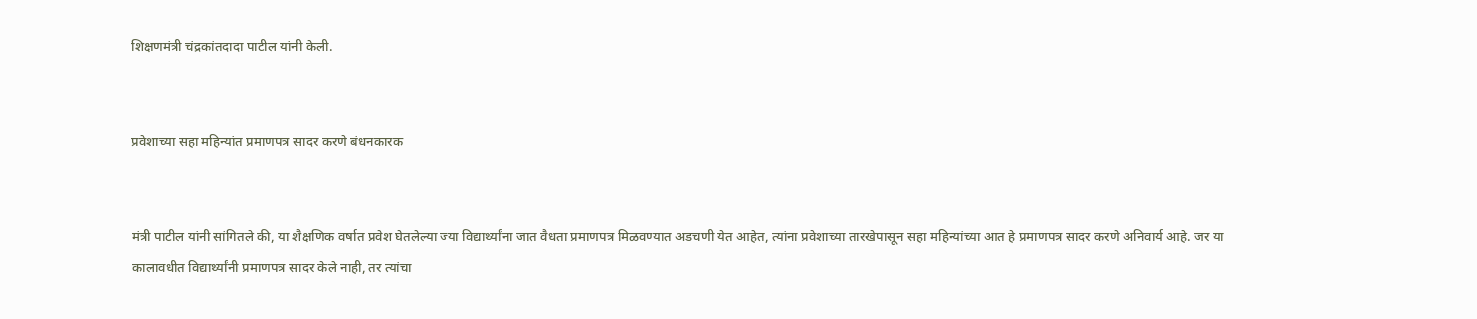शिक्षणमंत्री चंद्रकांतदादा पाटील यांनी केली.


प्रवेशाच्या सहा महिन्यांत प्रमाणपत्र सादर करणे बंधनकारक


मंत्री पाटील यांनी सांगितले की, या शैक्षणिक वर्षात प्रवेश घेतलेल्या ज्या विद्यार्थ्यांना जात वैधता प्रमाणपत्र मिळवण्यात अडचणी येत आहेत, त्यांना प्रवेशाच्या तारखेपासून सहा महिन्यांच्या आत हे प्रमाणपत्र सादर करणे अनिवार्य आहे. जर या कालावधीत विद्यार्थ्यांनी प्रमाणपत्र सादर केले नाही, तर त्यांचा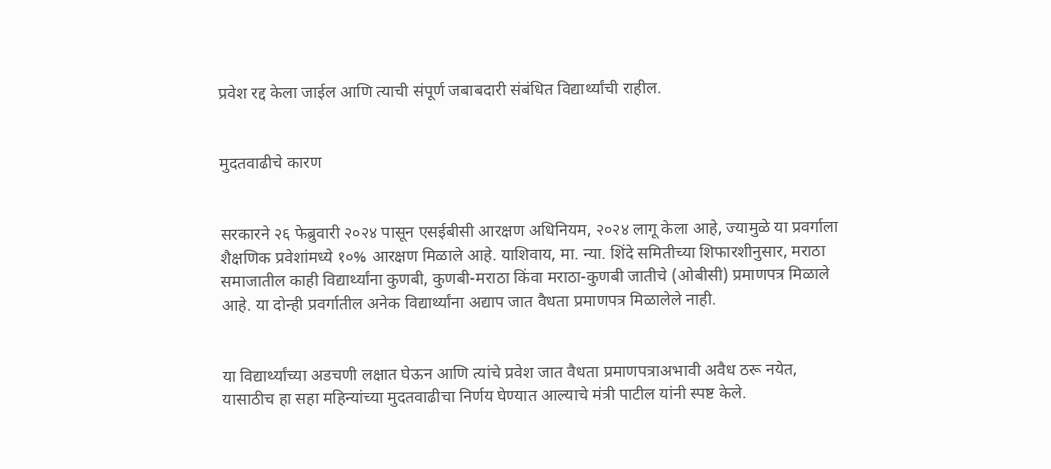प्रवेश रद्द केला जाईल आणि त्याची संपूर्ण जबाबदारी संबंधित विद्यार्थ्यांची राहील.


मुदतवाढीचे कारण


सरकारने २६ फेब्रुवारी २०२४ पासून एसईबीसी आरक्षण अधिनियम, २०२४ लागू केला आहे, ज्यामुळे या प्रवर्गाला शैक्षणिक प्रवेशांमध्ये १०% आरक्षण मिळाले आहे. याशिवाय, मा. न्या. शिंदे समितीच्या शिफारशीनुसार, मराठा समाजातील काही विद्यार्थ्यांना कुणबी, कुणबी-मराठा किंवा मराठा-कुणबी जातीचे (ओबीसी) प्रमाणपत्र मिळाले आहे. या दोन्ही प्रवर्गातील अनेक विद्यार्थ्यांना अद्याप जात वैधता प्रमाणपत्र मिळालेले नाही.


या विद्यार्थ्यांच्या अडचणी लक्षात घेऊन आणि त्यांचे प्रवेश जात वैधता प्रमाणपत्राअभावी अवैध ठरू नयेत, यासाठीच हा सहा महिन्यांच्या मुदतवाढीचा निर्णय घेण्यात आल्याचे मंत्री पाटील यांनी स्पष्ट केले.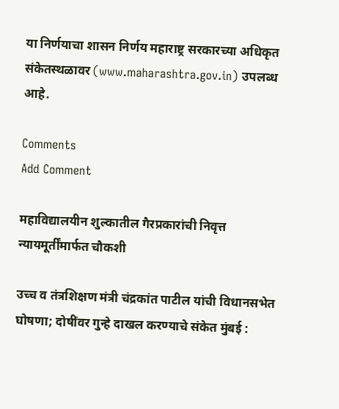या निर्णयाचा शासन निर्णय महाराष्ट्र सरकारच्या अधिकृत संकेतस्थळावर (www.maharashtra.gov.in) उपलब्ध आहे.

Comments
Add Comment

महाविद्यालयीन शुल्कातील गैरप्रकारांची निवृत्त न्यायमूर्तींमार्फत चौकशी

उच्च व तंत्रशिक्षण मंत्री चंद्रकांत पाटील यांची विधानसभेत घोषणा; दोषींवर गुन्हे दाखल करण्याचे संकेत मुंबई :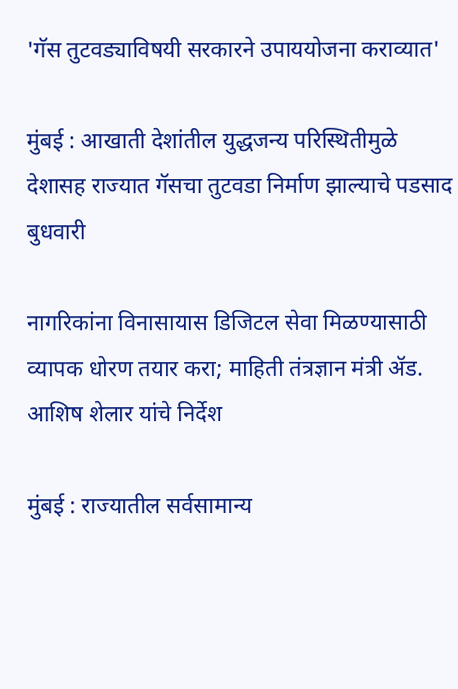'गॅस तुटवड्याविषयी सरकारने उपाययोजना कराव्यात'

मुंबई : आखाती देशांतील युद्धजन्य परिस्थितीमुळे देशासह राज्यात गॅसचा तुटवडा निर्माण झाल्याचे पडसाद बुधवारी

नागरिकांना विनासायास डिजिटल सेवा मिळण्यासाठी व्यापक धोरण तयार करा; माहिती तंत्रज्ञान मंत्री ॲड. आशिष शेलार यांचे निर्देश

मुंबई : राज्यातील सर्वसामान्य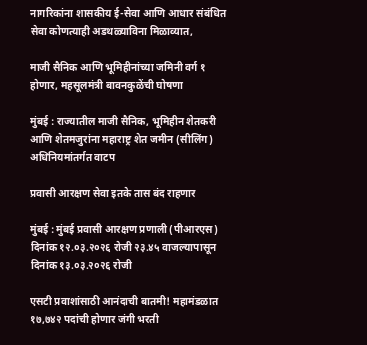नागरिकांना शासकीय ई-सेवा आणि आधार संबंधित सेवा कोणत्याही अडथळ्याविना मिळाव्यात,

माजी सैनिक आणि भूमिहीनांच्या जमिनी वर्ग १ होणार, महसूलमंत्री बावनकुळेंची घोषणा

मुंबई : राज्यातील माजी सैनिक, भूमिहीन शेतकरी आणि शेतमजुरांना महाराष्ट्र शेत जमीन (सीलिंग) अधिनियमांतर्गत वाटप

प्रवासी आरक्षण सेवा इतके तास बंद राहणार

मुंबई : मुंबई प्रवासी आरक्षण प्रणाली (पीआरएस) दिनांक १२.०३.२०२६ रोजी २३.४५ वाजल्यापासून दिनांक १३.०३.२०२६ रोजी

एसटी प्रवाशांसाठी आनंदाची बातमी! महामंडळात १७,७४२ पदांची होणार जंगी भरती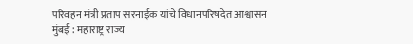परिवहन मंत्री प्रताप सरनाईक यांचे विधानपरिषदेत आश्वासन मुंबई : महाराष्ट्र राज्य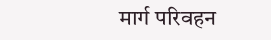मार्ग परिवहन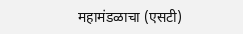महामंडळाचा (एसटी)